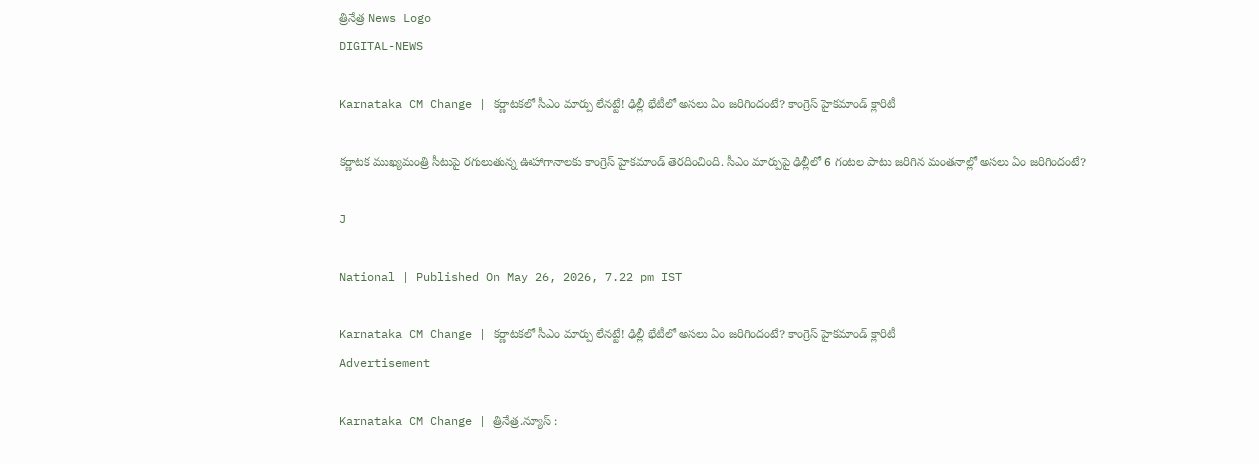త్రినేత్ర News Logo
DIGITAL-NEWS

Karnataka CM Change | కర్ణాటకలో సీఎం మార్పు లేనట్టే! ఢిల్లీ భేటీలో అసలు ఏం జరిగిందంటే? కాంగ్రెస్ హైకమాండ్ క్లారిటీ

కర్ణాటక ముఖ్యమంత్రి సీటుపై రగులుతున్న ఊహాగానాలకు కాంగ్రెస్ హైకమాండ్ తెరదించింది. సీఎం మార్పుపై ఢిల్లీలో 6 గంటల పాటు జరిగిన మంతనాల్లో అసలు ఏం జరిగిందంటే?

J

National | Published On May 26, 2026, 7.22 pm IST

Karnataka CM Change | కర్ణాటకలో సీఎం మార్పు లేనట్టే! ఢిల్లీ భేటీలో అసలు ఏం జరిగిందంటే? కాంగ్రెస్ హైకమాండ్ క్లారిటీ
Advertisement

Karnataka CM Change | త్రినేత్ర.న్యూస్ :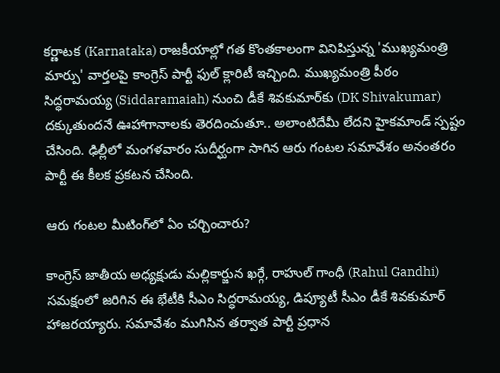కర్ణాటక (Karnataka) రాజకీయాల్లో గత కొంతకాలంగా వినిపిస్తున్న 'ముఖ్యమంత్రి మార్పు' వార్తలపై కాంగ్రెస్ పార్టీ ఫుల్ క్లారిటీ ఇచ్చింది. ముఖ్యమంత్రి పీఠం సిద్ధరామయ్య (Siddaramaiah) నుంచి డీకే శివకుమార్‌కు (DK Shivakumar) దక్కుతుందనే ఊహాగానాలకు తెరదించుతూ.. అలాంటిదేమీ లేదని హైకమాండ్ స్పష్టం చేసింది. ఢిల్లీలో మంగళవారం సుదీర్ఘంగా సాగిన ఆరు గంటల సమావేశం అనంతరం పార్టీ ఈ కీలక ప్రకటన చేసింది.

ఆరు గంటల మీటింగ్‌లో ఏం చర్చించారు?

కాంగ్రెస్ జాతీయ అధ్యక్షుడు మల్లికార్జున ఖర్గే, రాహుల్ గాంధీ (Rahul Gandhi) సమక్షంలో జరిగిన ఈ భేటీకి సీఎం సిద్ధరామయ్య, డిప్యూటీ సీఎం డీకే శివకుమార్ హాజరయ్యారు. సమావేశం ముగిసిన తర్వాత పార్టీ ప్రధాన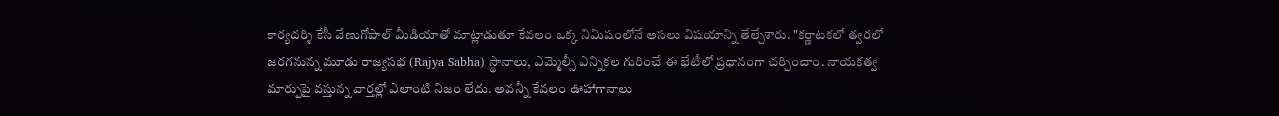కార్యదర్శి కేసీ వేణుగోపాల్ మీడియాతో మాట్లాడుతూ కేవలం ఒక్క నిమిషంలోనే అసలు విషయాన్ని తేల్చేశారు. "కర్ణాటకలో త్వరలో జరగనున్న మూడు రాజ్యసభ (Rajya Sabha) స్థానాలు, ఎమ్మెల్సీ ఎన్నికల గురించే ఈ భేటీలో ప్రధానంగా చర్చించాం. నాయకత్వ మార్పుపై వస్తున్న వార్తల్లో ఎలాంటి నిజం లేదు. అవన్నీ కేవలం ఊహాగానాలు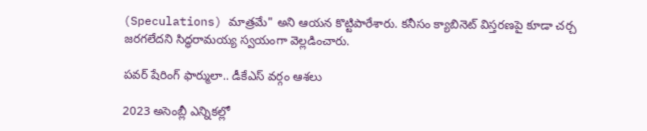(Speculations) మాత్రమే" అని ఆయన కొట్టిపారేశారు. కనీసం క్యాబినెట్ విస్తరణపై కూడా చర్చ జరగలేదని సిద్ధరామయ్య స్వయంగా వెల్లడించారు.

పవర్ షేరింగ్ ఫార్ములా.. డీకేఎస్‌ వర్గం ఆశలు

2023 అసెంబ్లీ ఎన్నికల్లో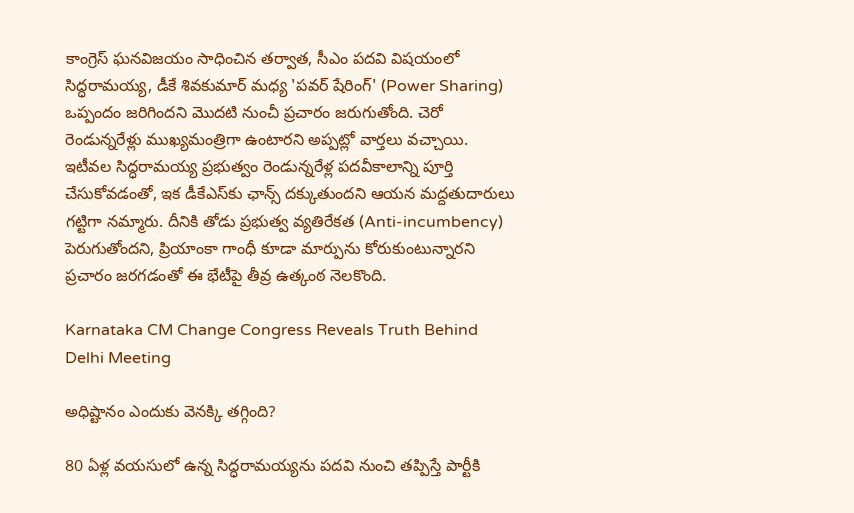కాంగ్రెస్ ఘనవిజయం సాధించిన తర్వాత, సీఎం పదవి విషయంలో సిద్ధరామయ్య, డీకే శివకుమార్ మధ్య 'పవర్ షేరింగ్' (Power Sharing) ఒప్పందం జరిగిందని మొదటి నుంచీ ప్రచారం జరుగుతోంది. చెరో రెండున్నరేళ్లు ముఖ్యమంత్రిగా ఉంటారని అప్పట్లో వార్తలు వచ్చాయి. ఇటీవల సిద్ధరామయ్య ప్రభుత్వం రెండున్నరేళ్ల పదవీకాలాన్ని పూర్తి చేసుకోవడంతో, ఇక డీకేఎస్‌కు ఛాన్స్ దక్కుతుందని ఆయన మద్దతుదారులు గట్టిగా నమ్మారు. దీనికి తోడు ప్రభుత్వ వ్యతిరేకత (Anti-incumbency) పెరుగుతోందని, ప్రియాంకా గాంధీ కూడా మార్పును కోరుకుంటున్నారని ప్రచారం జరగడంతో ఈ భేటీపై తీవ్ర ఉత్కంఠ నెలకొంది.

Karnataka CM Change Congress Reveals Truth Behind Delhi Meeting

అధిష్టానం ఎందుకు వెనక్కి తగ్గింది?

80 ఏళ్ల వయసులో ఉన్న సిద్ధరామయ్యను పదవి నుంచి తప్పిస్తే పార్టీకి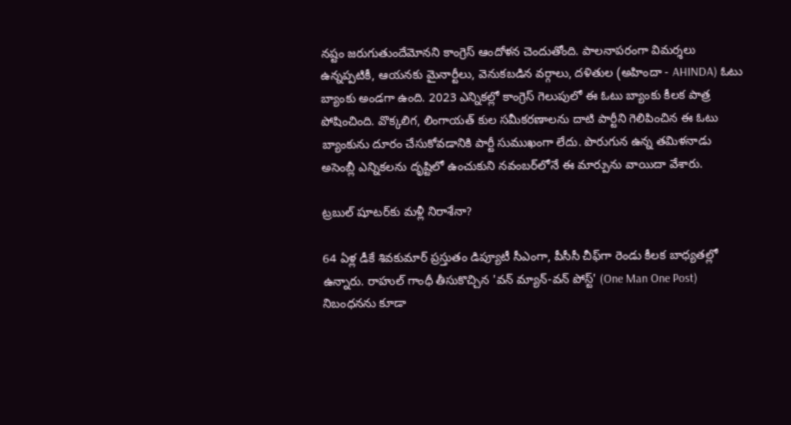నష్టం జరుగుతుందేమోనని కాంగ్రెస్ ఆందోళన చెందుతోంది. పాలనాపరంగా విమర్శలు ఉన్నప్పటికీ, ఆయనకు మైనార్టీలు, వెనుకబడిన వర్గాలు, దళితుల (అహిందా - AHINDA) ఓటు బ్యాంకు అండగా ఉంది. 2023 ఎన్నికల్లో కాంగ్రెస్ గెలుపులో ఈ ఓటు బ్యాంకు కీలక పాత్ర పోషించింది. వొక్కలిగ, లింగాయత్ కుల సమీకరణాలను దాటి పార్టీని గెలిపించిన ఈ ఓటు బ్యాంకును దూరం చేసుకోవడానికి పార్టీ సుముఖంగా లేదు. పొరుగున ఉన్న తమిళనాడు అసెంబ్లీ ఎన్నికలను దృష్టిలో ఉంచుకుని నవంబర్‌లోనే ఈ మార్పును వాయిదా వేశారు.

ట్రబుల్ షూటర్‌కు మళ్లీ నిరాశేనా?

64 ఏళ్ల డీకే శివకుమార్ ప్రస్తుతం డిప్యూటీ సీఎంగా, పీసీసీ చీఫ్‌గా రెండు కీలక బాధ్యతల్లో ఉన్నారు. రాహుల్ గాంధీ తీసుకొచ్చిన 'వన్ మ్యాన్-వన్ పోస్ట్' (One Man One Post) నిబంధనను కూడా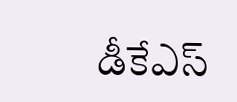డీకేఎస్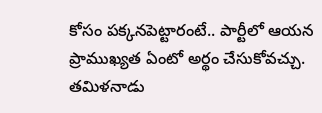కోసం పక్కనపెట్టారంటే.. పార్టీలో ఆయన ప్రాముఖ్యత ఏంటో అర్థం చేసుకోవచ్చు. తమిళనాడు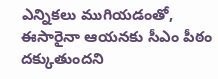ఎన్నికలు ముగియడంతో, ఈసారైనా ఆయనకు సీఎం పీఠం దక్కుతుందని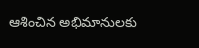ఆశించిన అభిమానులకు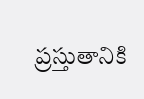ప్రస్తుతానికి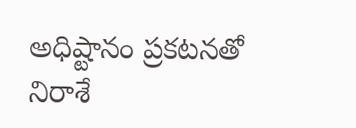అధిష్టానం ప్రకటనతో నిరాశే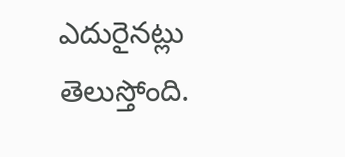ఎదురైనట్లు తెలుస్తోంది.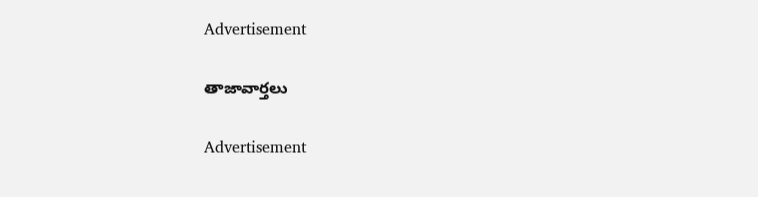Advertisement

తాజావార్తలు

Advertisement